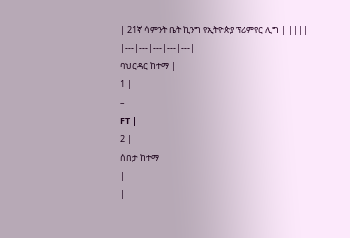| 21ኛ ሳምንት ቤት ኪንግ የኢትዮጵያ ፕሪምየር ሊግ | ||||
|---|---|---|---|---|
ባህርዳር ከተማ |
1 |
–
FT |
2 |
ሰበታ ከተማ
|
|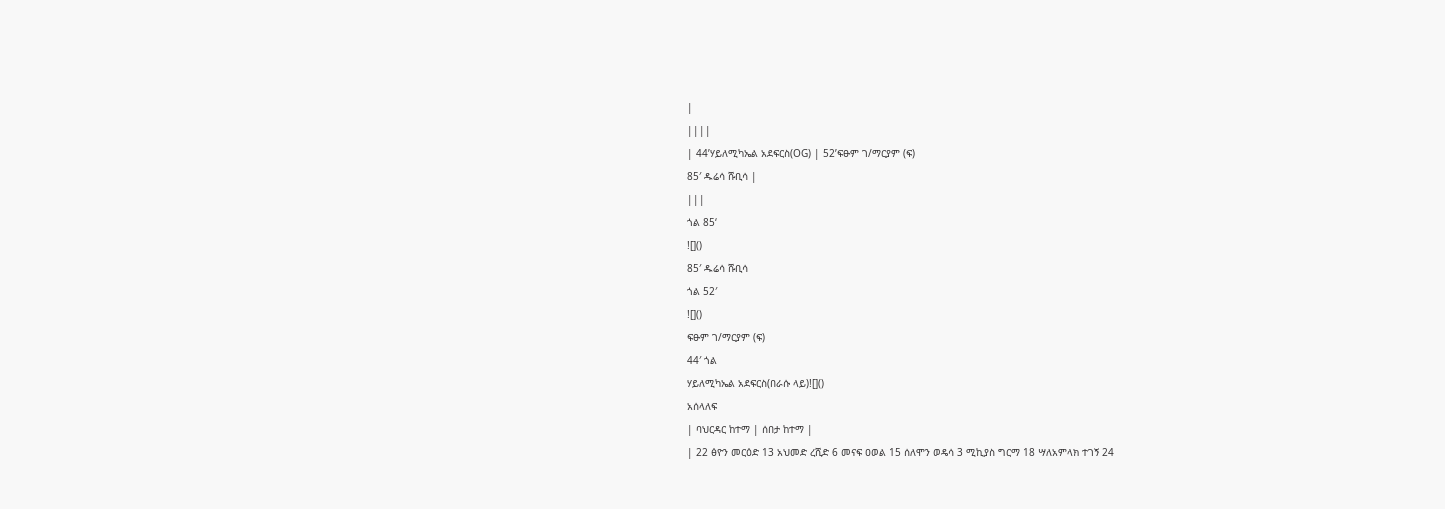|
||||
| 44’ሃይለሚካኤል አደፍርስ(OG) | 52’ፍፁም ገ/ማርያም (ፍ)
85′ ዱሬሳ ሹቢሳ |
|||
ጎል 85‘
![]()
85′ ዱሬሳ ሹቢሳ
ጎል 52′
![]()
ፍፁም ገ/ማርያም (ፍ)
44′ ጎል
ሃይለሚካኤል አደፍርስ(በራሱ ላይ)![]()
አሰላለፍ
| ባህርዳር ከተማ | ሰበታ ከተማ |
| 22 ፅዮን መርዕድ 13 አህመድ ረሺድ 6 መናፍ ዐወል 15 ሰለሞን ወዴሳ 3 ሚኪያስ ግርማ 18 ሣለአምላክ ተገኝ 24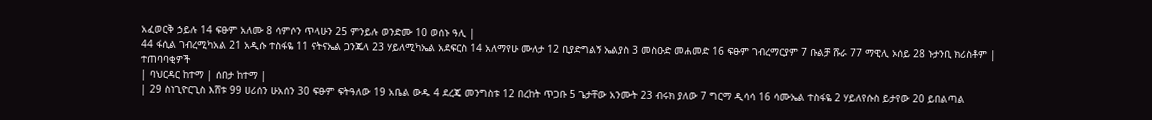አፈወርቅ ኃይሉ 14 ፍፁም አለሙ 8 ሳምሶን ጥላሁን 25 ምንይሉ ወንድሙ 10 ወሰኑ ዓሊ |
44 ፋሲል ገብረሚካአል 21 አዲሱ ተስፋዬ 11 ናትናኤል ጋንጁላ 23 ሃይለሚካኤል አደፍርስ 14 አለማየሁ ሙለታ 12 ቢያድግልኝ ኤልያስ 3 መስዑድ መሐመድ 16 ፍፁም ገብረማርያም 7 ቡልቻ ሹራ 77 ማዊሊ ኦሰይ 28 ኑታንቢ ክሪስቶም |
ተጠባባቂዎች
| ባህርዳር ከተማ | ሰበታ ከተማ |
| 29 ስነጊዮርጊስ እሸቱ 99 ሀሪሰን ሁአሰን 30 ፍፁም ፍትዓለው 19 አቤል ውዱ 4 ደረጄ መንግስቱ 12 በረከት ጥጋቡ 5 ጌታቸው አንሙት 23 ብሩክ ያለው 7 ግርማ ዲሳሳ 16 ሳሙኤል ተስፋዬ 2 ሃይለየሱስ ይታየው 20 ይበልጣል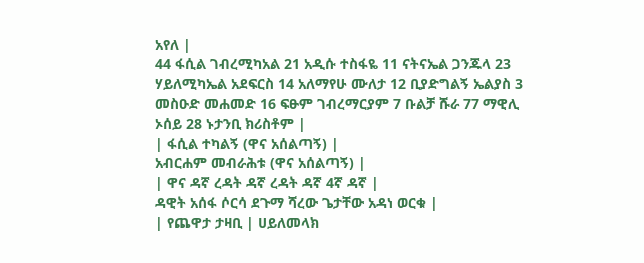አየለ |
44 ፋሲል ገብረሚካአል 21 አዲሱ ተስፋዬ 11 ናትናኤል ጋንጁላ 23 ሃይለሚካኤል አደፍርስ 14 አለማየሁ ሙለታ 12 ቢያድግልኝ ኤልያስ 3 መስዑድ መሐመድ 16 ፍፁም ገብረማርያም 7 ቡልቻ ሹራ 77 ማዊሊ ኦሰይ 28 ኑታንቢ ክሪስቶም |
| ፋሲል ተካልኝ (ዋና አሰልጣኝ) |
አብርሐም መብራሕቱ (ዋና አሰልጣኝ) |
| ዋና ዳኛ ረዳት ዳኛ ረዳት ዳኛ 4ኛ ዳኛ |
ዳዊት አሰፋ ሶርሳ ደጉማ ሻረው ጌታቸው አዳነ ወርቁ |
| የጨዋታ ታዛቢ | ሀይለመላክ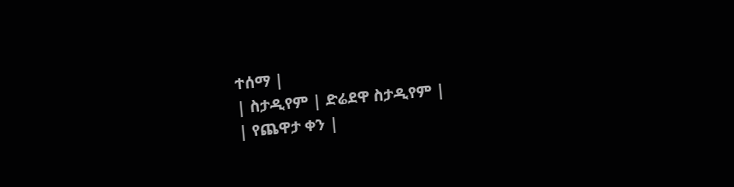ተሰማ |
| ስታዲየም | ድሬደዋ ስታዲየም |
| የጨዋታ ቀን |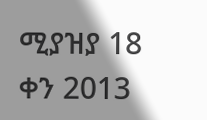ሚያዝያ 18 ቀን 2013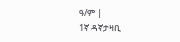ዓ/ም |
1ኛ ዳኛታዛቢ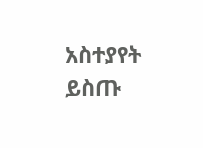አስተያየት ይስጡ